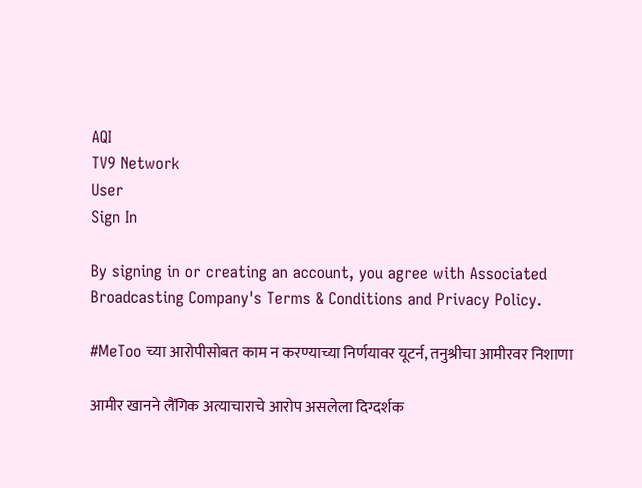AQI
TV9 Network
User
Sign In

By signing in or creating an account, you agree with Associated Broadcasting Company's Terms & Conditions and Privacy Policy.

#MeToo च्या आरोपीसोबत काम न करण्याच्या निर्णयावर यूटर्न, तनुश्रीचा आमीरवर निशाणा

आमीर खानने लैंगिक अत्याचाराचे आरोप असलेला दिग्दर्शक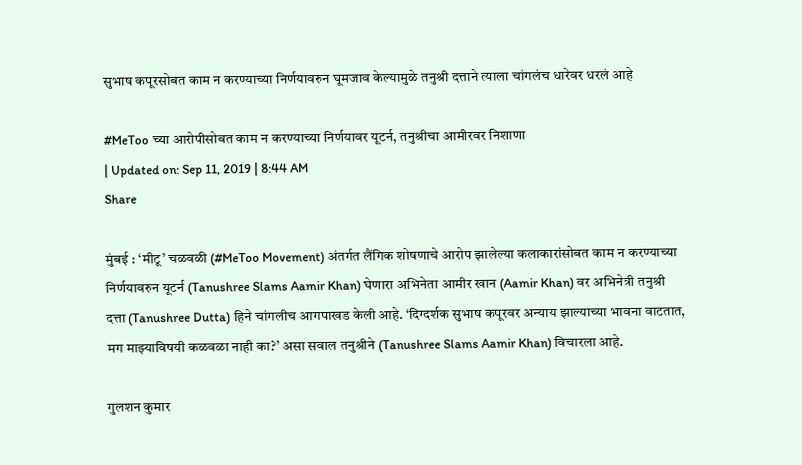सुभाष कपूरसोबत काम न करण्याच्या निर्णयावरुन घूमजाव केल्यामुळे तनुश्री दत्ताने त्याला चांगलंच धारेवर धरलं आहे

#MeToo च्या आरोपीसोबत काम न करण्याच्या निर्णयावर यूटर्न, तनुश्रीचा आमीरवर निशाणा
| Updated on: Sep 11, 2019 | 8:44 AM
Share

मुंबई : ‘मीटू’ चळवळी (#MeToo Movement) अंतर्गत लैंगिक शोषणाचे आरोप झालेल्या कलाकारांसोबत काम न करण्याच्या निर्णयावरुन यूटर्न (Tanushree Slams Aamir Khan) घेणारा अभिनेता आमीर खान (Aamir Khan) वर अभिनेत्री तनुश्री दत्ता (Tanushree Dutta) हिने चांगलीच आगपाखड केली आहे. ‘दिग्दर्शक सुभाष कपूरवर अन्याय झाल्याच्या भावना वाटतात, मग माझ्याविषयी कळवळा नाही का?’ असा सवाल तनुश्रीने (Tanushree Slams Aamir Khan) विचारला आहे.

गुलशन कुमार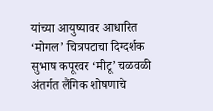यांच्या आयुष्यावर आधारित ‘मोगल’ चित्रपटाचा दिग्दर्शक सुभाष कपूरवर ‘मीटू’ चळवळी अंतर्गत लैंगिक शोषणाचे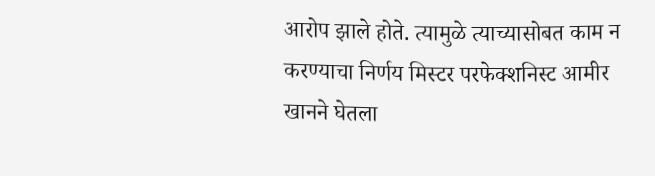आरोप झाले होते. त्यामुळे त्याच्यासोबत काम न करण्याचा निर्णय मिस्टर परफेक्शनिस्ट आमीर खानने घेतला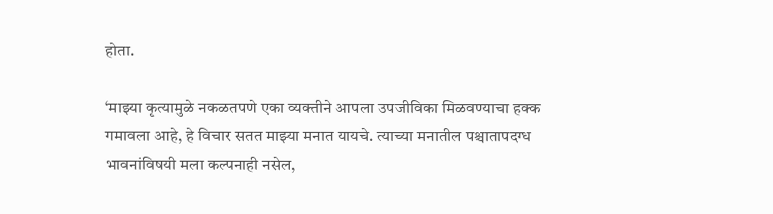होता.

‘माझ्या कृत्यामुळे नकळतपणे एका व्यक्तीने आपला उपजीविका मिळवण्याचा हक्क गमावला आहे, हे विचार सतत माझ्या मनात यायचे. त्याच्या मनातील पश्चातापदग्ध भावनांविषयी मला कल्पनाही नसेल,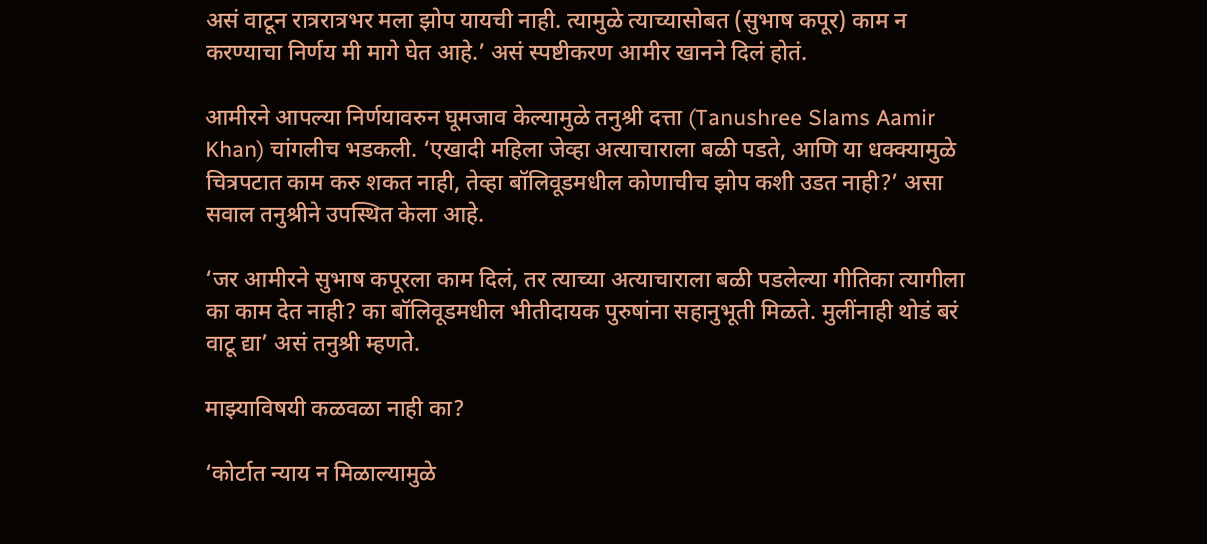असं वाटून रात्ररात्रभर मला झोप यायची नाही. त्यामुळे त्याच्यासोबत (सुभाष कपूर) काम न करण्याचा निर्णय मी मागे घेत आहे.’ असं स्पष्टीकरण आमीर खानने दिलं होतं.

आमीरने आपल्या निर्णयावरुन घूमजाव केल्यामुळे तनुश्री दत्ता (Tanushree Slams Aamir Khan) चांगलीच भडकली. ‘एखादी महिला जेव्हा अत्याचाराला बळी पडते, आणि या धक्क्यामुळे चित्रपटात काम करु शकत नाही, तेव्हा बॉलिवूडमधील कोणाचीच झोप कशी उडत नाही?’ असा सवाल तनुश्रीने उपस्थित केला आहे.

‘जर आमीरने सुभाष कपूरला काम दिलं, तर त्याच्या अत्याचाराला बळी पडलेल्या गीतिका त्यागीला का काम देत नाही? का बॉलिवूडमधील भीतीदायक पुरुषांना सहानुभूती मिळते. मुलींनाही थोडं बरं वाटू द्या’ असं तनुश्री म्हणते.

माझ्याविषयी कळवळा नाही का?

‘कोर्टात न्याय न मिळाल्यामुळे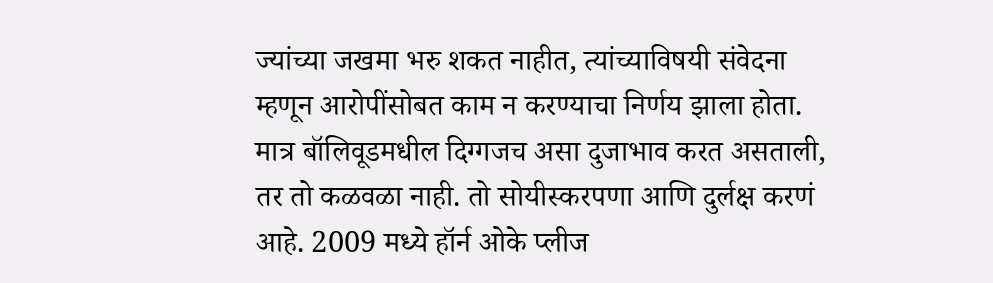ज्यांच्या जखमा भरु शकत नाहीत, त्यांच्याविषयी संवेदना म्हणून आरोपींसोबत काम न करण्याचा निर्णय झाला होता. मात्र बॉलिवूडमधील दिग्गजच असा दुजाभाव करत असताली, तर तो कळवळा नाही. तो सोयीस्करपणा आणि दुर्लक्ष करणं आहे. 2009 मध्ये हॉर्न ओके प्लीज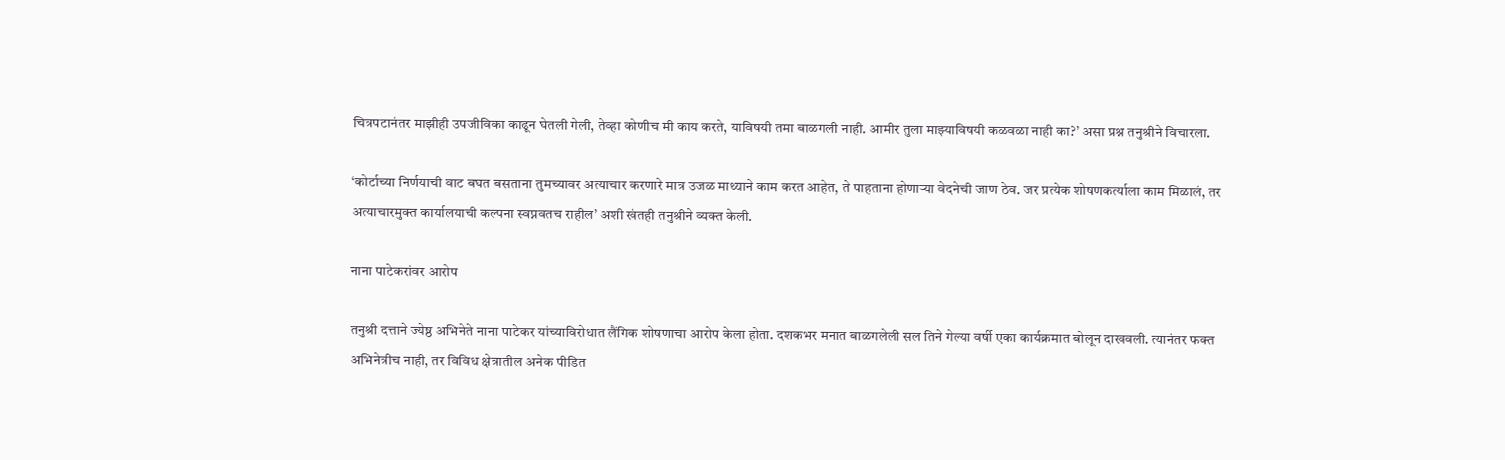चित्रपटानंतर माझीही उपजीविका काढून घेतली गेली, तेव्हा कोणीच मी काय करते, याविषयी तमा बाळगली नाही. आमीर तुला माझ्याविषयी कळवळा नाही का?’ असा प्रश्न तनुश्रीने विचारला.

‘कोर्टाच्या निर्णयाची वाट बघत बसताना तुमच्यावर अत्याचार करणारे मात्र उजळ माथ्याने काम करत आहेत, ते पाहताना होणाऱ्या वेदनेची जाण ठेव. जर प्रत्येक शोषणकर्त्याला काम मिळालं, तर अत्याचारमुक्त कार्यालयाची कल्पना स्वप्नवतच राहील’ अशी खंतही तनुश्रीने व्यक्त केली.

नाना पाटेकरांवर आरोप

तनुश्री दत्ताने ज्येष्ठ अभिनेते नाना पाटेकर यांच्याविरोधात लैंगिक शोषणाचा आरोप केला होता. दशकभर मनात बाळगलेली सल तिने गेल्या वर्षी एका कार्यक्रमात बोलून दाखवली. त्यानंतर फक्त अभिनेत्रीच नाही, तर विविध क्षेत्रातील अनेक पीडित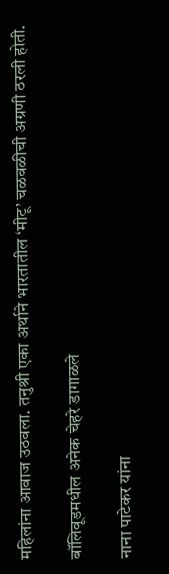महिलांना आवाज उठवला. तनुश्री एका अर्थाने भारतातील ‘मीटू’ चळवळीची अग्रणी ठरली होती.

बॉलिवूडमधील अनेक चेहरे डागाळले

नाना पाटेकर यांना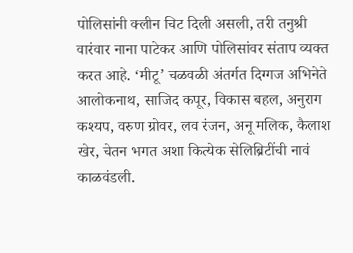पोलिसांनी क्लीन चिट दिली असली, तरी तनुश्री वारंवार नाना पाटेकर आणि पोलिसांवर संताप व्यक्त करत आहे. ‘मीटू’ चळवळी अंतर्गत दिग्गज अभिनेते आलोकनाथ, साजिद कपूर, विकास बहल, अनुराग कश्यप, वरुण ग्रोवर, लव रंजन, अनू मलिक, कैलाश खेर, चेतन भगत अशा कित्येक सेलिब्रिटींची नावं काळवंडली.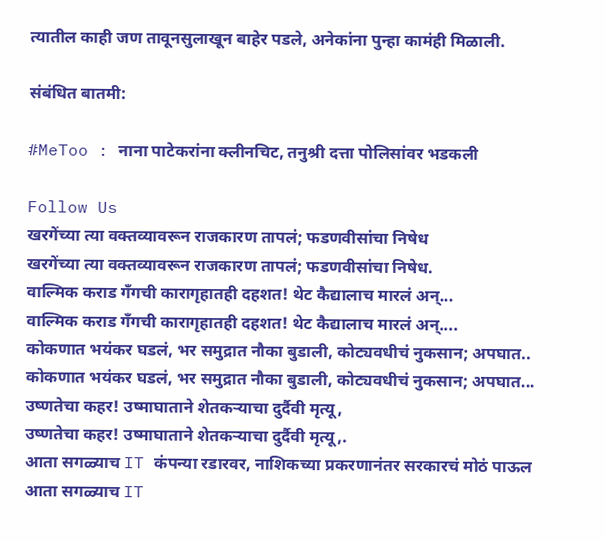त्यातील काही जण तावूनसुलाखून बाहेर पडले, अनेकांना पुन्हा कामंही मिळाली.

संबंधित बातमी:

#MeToo : नाना पाटेकरांना क्लीनचिट, तनुश्री दत्ता पोलिसांवर भडकली

Follow Us
खरगेंच्या त्या वक्तव्यावरून राजकारण तापलं; फडणवीसांचा निषेध
खरगेंच्या त्या वक्तव्यावरून राजकारण तापलं; फडणवीसांचा निषेध.
वाल्मिक कराड गँगची कारागृहातही दहशत! थेट कैद्यालाच मारलं अन्...
वाल्मिक कराड गँगची कारागृहातही दहशत! थेट कैद्यालाच मारलं अन्....
कोकणात भयंकर घडलं, भर समुद्रात नौका बुडाली, कोट्यवधीचं नुकसान; अपघात..
कोकणात भयंकर घडलं, भर समुद्रात नौका बुडाली, कोट्यवधीचं नुकसान; अपघात...
उष्णतेचा कहर! उष्माघाताने शेतकऱ्याचा दुर्दैवी मृत्यू,
उष्णतेचा कहर! उष्माघाताने शेतकऱ्याचा दुर्दैवी मृत्यू,.
आता सगळ्याच IT कंपन्या रडारवर, नाशिकच्या प्रकरणानंतर सरकारचं मोठं पाऊल
आता सगळ्याच IT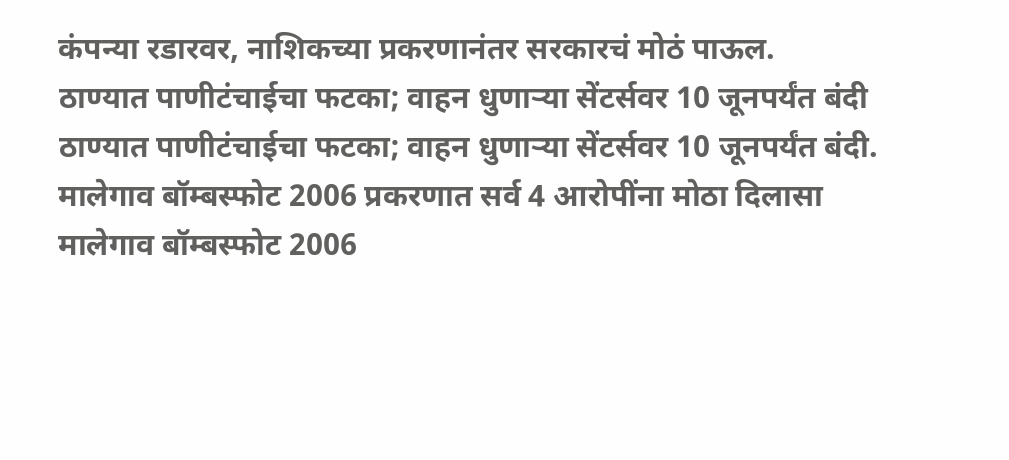कंपन्या रडारवर, नाशिकच्या प्रकरणानंतर सरकारचं मोठं पाऊल.
ठाण्यात पाणीटंचाईचा फटका; वाहन धुणाऱ्या सेंटर्सवर 10 जूनपर्यंत बंदी
ठाण्यात पाणीटंचाईचा फटका; वाहन धुणाऱ्या सेंटर्सवर 10 जूनपर्यंत बंदी.
मालेगाव बॉम्बस्फोट 2006 प्रकरणात सर्व 4 आरोपींना मोठा दिलासा
मालेगाव बॉम्बस्फोट 2006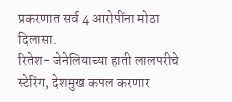प्रकरणात सर्व 4 आरोपींना मोठा दिलासा.
रितेश- जेनेलियाच्या हाती लालपरीचे स्टेरिंग, देशमुख कपल करणार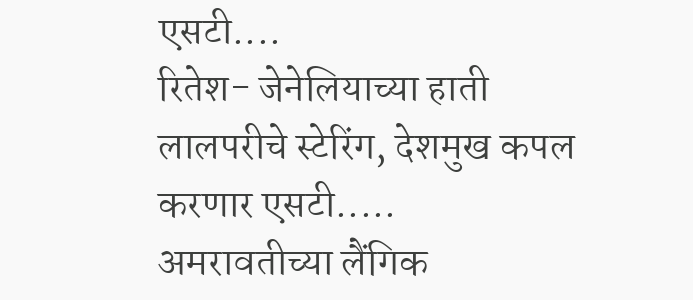एसटी....
रितेश- जेनेलियाच्या हाती लालपरीचे स्टेरिंग, देशमुख कपल करणार एसटी.....
अमरावतीच्या लैंगिक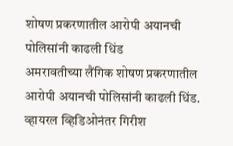शोषण प्रकरणातील आरोपी अयानची पोलिसांनी काढली धिंड
अमरावतीच्या लैंगिक शोषण प्रकरणातील आरोपी अयानची पोलिसांनी काढली धिंड.
व्हायरल व्हिडिओनंतर गिरीश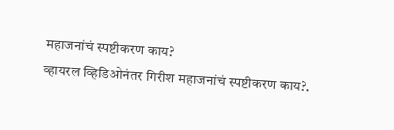महाजनांचं स्पष्टीकरण काय?
व्हायरल व्हिडिओनंतर गिरीश महाजनांचं स्पष्टीकरण काय?.